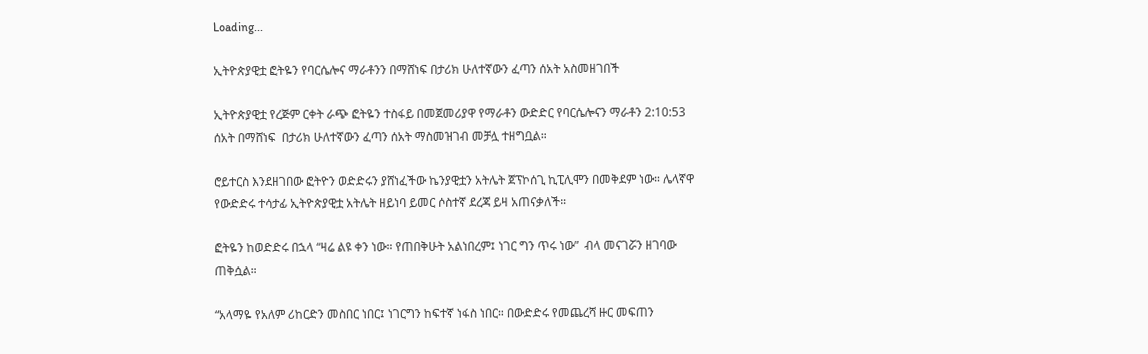Loading...

ኢትዮጵያዊቷ ፎትዬን የባርሴሎና ማራቶንን በማሸነፍ በታሪክ ሁለተኛውን ፈጣን ሰአት አስመዘገበች

ኢትዮጵያዊቷ የረጅም ርቀት ራጭ ፎትዬን ተስፋይ በመጀመሪያዋ የማራቶን ውድድር የባርሴሎናን ማራቶን 2:10:53 ሰአት በማሸነፍ  በታሪክ ሁለተኛውን ፈጣን ሰአት ማስመዝገብ መቻሏ ተዘግቧል።

ሮይተርስ እንደዘገበው ፎትዮን ወድድሩን ያሸነፈችው ኬንያዊቷን አትሌት ጀፕኮሰጊ ኪፒሊሞን በመቅደም ነው። ሌላኛዋ የውድድሩ ተሳታፊ ኢትዮጵያዊቷ አትሌት ዘይነባ ይመር ሶስተኛ ደረጃ ይዛ አጠናቃለች።

ፎትዬን ከወድድሩ በኋላ “ዛሬ ልዩ ቀን ነው። የጠበቅሁት አልነበረም፤ ነገር ግን ጥሩ ነው”  ብላ መናገሯን ዘገባው ጠቅሷል።

“አላማዬ የአለም ሪከርድን መስበር ነበር፤ ነገርግን ከፍተኛ ነፋስ ነበር። በውድድሩ የመጨረሻ ዙር መፍጠን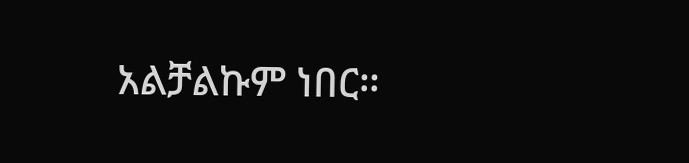አልቻልኩም ነበር።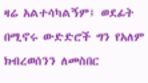ዛሬ አልተሳካልኝም፤ ወደፊት በሚኖሩ ውድድሮች ግን የአለም ክብረወሰንን ለመስበር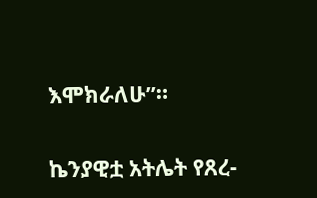እሞክራለሁ”።

ኬንያዊቷ አትሌት የጸረ-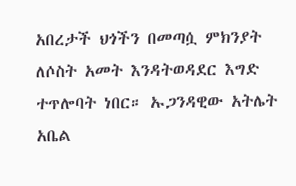አበረታች ህጎችን በመጣሷ ምክንያት ለሶስት አመት እንዳትወዳደር እግድ ተጥሎባት ነበር። ኡጋንዳዊው አትሌት አቤል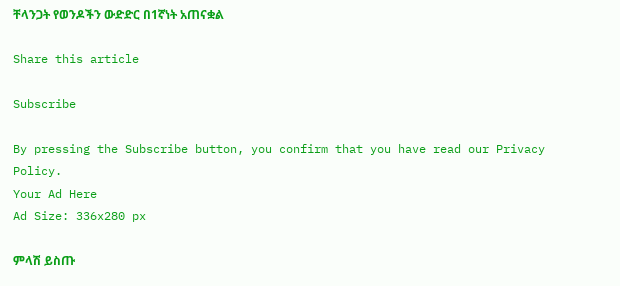ቸላንጋት የወንዶችን ውድድር በ1ኛነት አጠናቋል

Share this article

Subscribe

By pressing the Subscribe button, you confirm that you have read our Privacy Policy.
Your Ad Here
Ad Size: 336x280 px

ምላሽ ይስጡ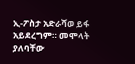ኢ-ፖስታ አድራሻወ ይፋ አይደረግም። መሞላት ያለባቸው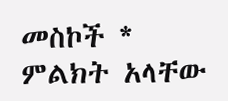መስኮች * ምልክት አላቸው